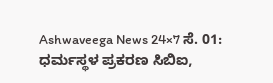Ashwaveega News 24×7 ಸೆ. 01: ಧರ್ಮಸ್ಥಳ ಪ್ರಕರಣ ಸಿಬಿಐ,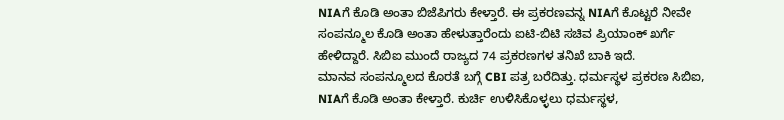NIAಗೆ ಕೊಡಿ ಅಂತಾ ಬಿಜೆಪಿಗರು ಕೇಳ್ತಾರೆ. ಈ ಪ್ರಕರಣವನ್ನ NIAಗೆ ಕೊಟ್ಟರೆ ನೀವೇ ಸಂಪನ್ಮೂಲ ಕೊಡಿ ಅಂತಾ ಹೇಳುತ್ತಾರೆಂದು ಐಟಿ-ಬಿಟಿ ಸಚಿವ ಪ್ರಿಯಾಂಕ್ ಖರ್ಗೆ ಹೇಳಿದ್ದಾರೆ. ಸಿಬಿಐ ಮುಂದೆ ರಾಜ್ಯದ 74 ಪ್ರಕರಣಗಳ ತನಿಖೆ ಬಾಕಿ ಇದೆ.
ಮಾನವ ಸಂಪನ್ಮೂಲದ ಕೊರತೆ ಬಗ್ಗೆ CBI ಪತ್ರ ಬರೆದಿತ್ತು. ಧರ್ಮಸ್ಥಳ ಪ್ರಕರಣ ಸಿಬಿಐ, NIAಗೆ ಕೊಡಿ ಅಂತಾ ಕೇಳ್ತಾರೆ. ಕುರ್ಚಿ ಉಳಿಸಿಕೊಳ್ಳಲು ಧರ್ಮಸ್ಥಳ,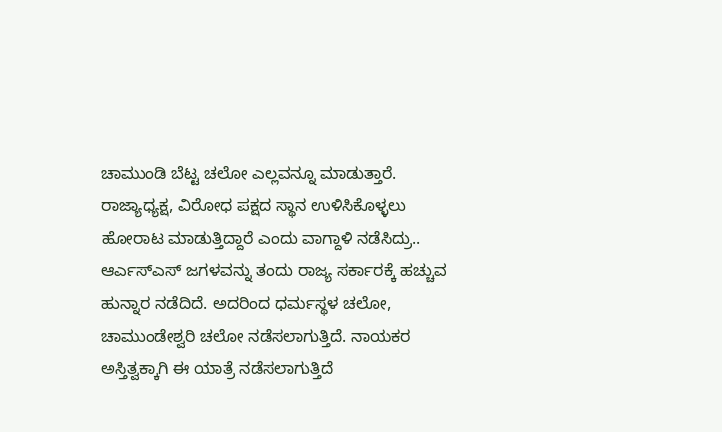ಚಾಮುಂಡಿ ಬೆಟ್ಟ ಚಲೋ ಎಲ್ಲವನ್ನೂ ಮಾಡುತ್ತಾರೆ. ರಾಜ್ಯಾಧ್ಯಕ್ಷ, ವಿರೋಧ ಪಕ್ಷದ ಸ್ಥಾನ ಉಳಿಸಿಕೊಳ್ಳಲು ಹೋರಾಟ ಮಾಡುತ್ತಿದ್ದಾರೆ ಎಂದು ವಾಗ್ದಾಳಿ ನಡೆಸಿದ್ರು..
ಆರ್ಎಸ್ಎಸ್ ಜಗಳವನ್ನು ತಂದು ರಾಜ್ಯ ಸರ್ಕಾರಕ್ಕೆ ಹಚ್ಚುವ ಹುನ್ನಾರ ನಡೆದಿದೆ. ಅದರಿಂದ ಧರ್ಮಸ್ಥಳ ಚಲೋ, ಚಾಮುಂಡೇಶ್ವರಿ ಚಲೋ ನಡೆಸಲಾಗುತ್ತಿದೆ. ನಾಯಕರ ಅಸ್ತಿತ್ವಕ್ಕಾಗಿ ಈ ಯಾತ್ರೆ ನಡೆಸಲಾಗುತ್ತಿದೆ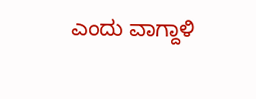ಎಂದು ವಾಗ್ದಾಳಿ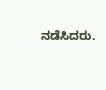ನಡೆಸಿದರು.